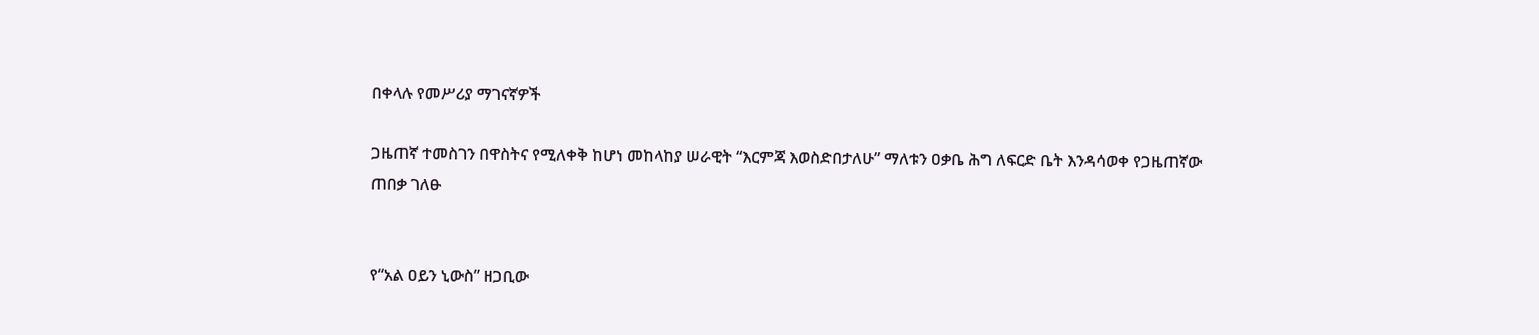በቀላሉ የመሥሪያ ማገናኛዎች

ጋዜጠኛ ተመስገን በዋስትና የሚለቀቅ ከሆነ መከላከያ ሠራዊት “እርምጃ እወስድበታለሁ” ማለቱን ዐቃቤ ሕግ ለፍርድ ቤት እንዳሳወቀ የጋዜጠኛው ጠበቃ ገለፁ


የ“አል ዐይን ኒውስ” ዘጋቢው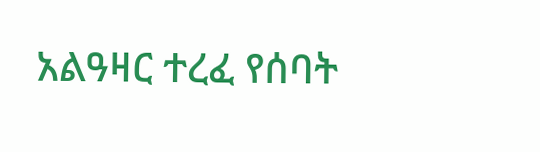አልዓዛር ተረፈ የሰባት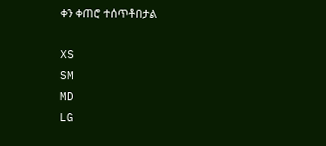ቀን ቀጠሮ ተሰጥቶበታል

XS
SM
MD
LG